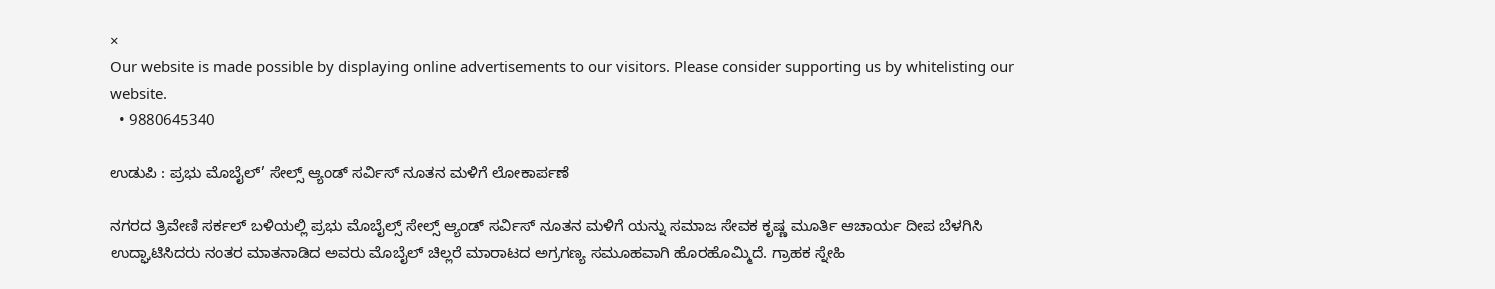×
Our website is made possible by displaying online advertisements to our visitors. Please consider supporting us by whitelisting our website.
  • 9880645340

ಉಡುಪಿ : ಪ್ರಭು ಮೊಬೈಲ್’ ಸೇಲ್ಸ್ ಆ್ಯಂಡ್ ಸರ್ವಿಸ್ ನೂತನ ಮಳಿಗೆ ಲೋಕಾರ್ಪಣೆ

ನಗರದ ತ್ರಿವೇಣಿ ಸರ್ಕಲ್ ಬಳಿಯಲ್ಲಿ ಪ್ರಭು ಮೊಬೈಲ್ಸ್ ಸೇಲ್ಸ್ ಆ್ಯಂಡ್ ಸರ್ವಿಸ್ ನೂತನ ಮಳಿಗೆ ಯನ್ನು ಸಮಾಜ ಸೇವಕ ಕೃಷ್ಣ ಮೂರ್ತಿ ಆಚಾರ್ಯ ದೀಪ ಬೆಳಗಿಸಿ ಉದ್ಘಾಟಿಸಿದರು ನಂತರ ಮಾತನಾಡಿದ ಅವರು ಮೊಬೈಲ್ ಚಿಲ್ಲರೆ ಮಾರಾಟದ ಅಗ್ರಗಣ್ಯ ಸಮೂಹವಾಗಿ ಹೊರಹೊಮ್ಮಿದೆ. ಗ್ರಾಹಕ ಸ್ನೇಹಿ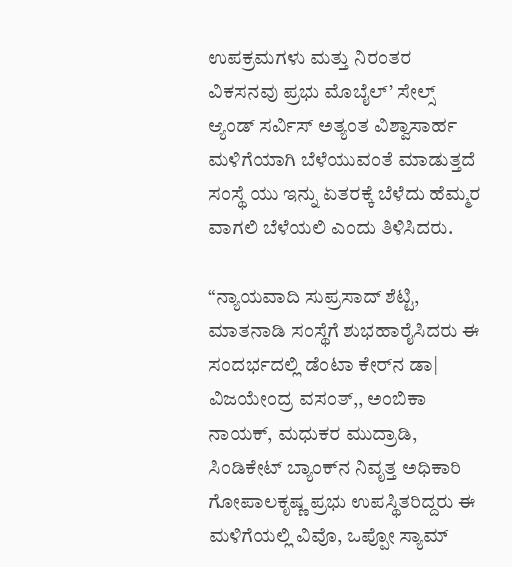ಉಪಕ್ರಮಗಳು ಮತ್ತು ನಿರಂತರ ವಿಕಸನವು ಪ್ರಭು ಮೊಬೈಲ್’ ಸೇಲ್ಸ್ ಆ್ಯಂಡ್ ಸರ್ವಿಸ್ ಅತ್ಯಂತ ವಿಶ್ವಾಸಾರ್ಹ ಮಳಿಗೆಯಾಗಿ ಬೆಳೆಯುವಂತೆ ಮಾಡುತ್ತದೆ ಸಂಸ್ಥೆ ಯು ಇನ್ನು ಏತರಕ್ಕೆ ಬೆಳೆದು ಹೆಮ್ಮರ ವಾಗಲಿ ಬೆಳೆಯಲಿ ಎಂದು ತಿಳಿಸಿದರು.

“ನ್ಯಾಯವಾದಿ ಸುಪ್ರಸಾದ್ ಶೆಟ್ಟಿ, ಮಾತನಾಡಿ ಸಂಸ್ಥೆಗೆ ಶುಭಹಾರೈಸಿದರು ಈ ಸಂದರ್ಭದಲ್ಲಿ ಡೆಂಟಾ ಕೇರ್‌ನ ಡಾ| ವಿಜಯೇಂದ್ರ ವಸಂತ್,, ಅಂಬಿಕಾ ನಾಯಕ್, ಮಧುಕರ ಮುದ್ರಾಡಿ, ಸಿಂಡಿಕೇಟ್ ಬ್ಯಾಂಕ್‌ನ ನಿವೃತ್ತ ಅಧಿಕಾರಿ ಗೋಪಾಲಕೃಷ್ಣ ಪ್ರಭು ಉಪಸ್ಥಿತರಿದ್ದರು ಈ ಮಳಿಗೆಯಲ್ಲಿ ವಿವೊ, ಒಪ್ಪೋ ಸ್ಯಾಮ್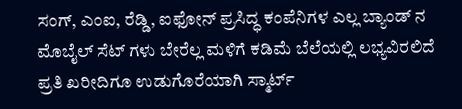ಸಂಗ್, ಎಂಐ, ರೆಡ್ಡಿ, ಐಫೋನ್ ಪ್ರಸಿದ್ಧ ಕಂಪೆನಿಗಳ ಎಲ್ಲ ಬ್ಯಾಂಡ್ ನ ಮೊಬೈಲ್ ಸೆಟ್ ಗಳು ಬೇರೆಲ್ಲ ಮಳಿಗೆ ಕಡಿಮೆ ಬೆಲೆಯಲ್ಲಿ ಲಭ್ಯವಿರಲಿದೆ ಪ್ರತಿ ಖರೀದಿಗೂ ಉಡುಗೊರೆಯಾಗಿ ಸ್ಮಾರ್ಟ್‌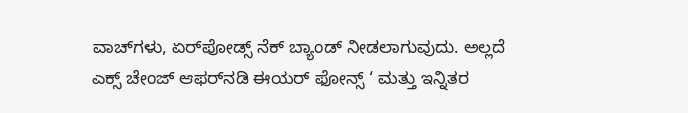ವಾಚ್‌ಗಳು, ಏರ್‌ಪೋಡ್ಸ್ ನೆಕ್ ಬ್ಯಾಂಡ್ ನೀಡಲಾಗುವುದು. ಅಲ್ಲದೆ ಎಕ್ಸ್ ಚೇಂಜ್ ಆಫರ್‌ನಡಿ ಈಯ‌ರ್ ಫೋನ್ಸ್ ‘ ಮತ್ತು ಇನ್ನಿತರ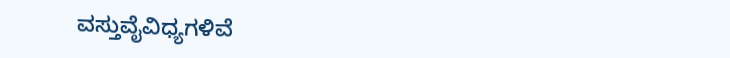ವಸ್ತುವೈವಿಧ್ಯಗಳಿವೆ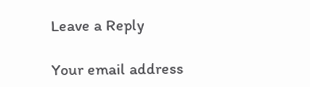Leave a Reply

Your email address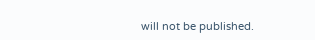will not be published.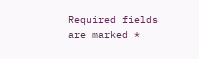Required fields are marked *